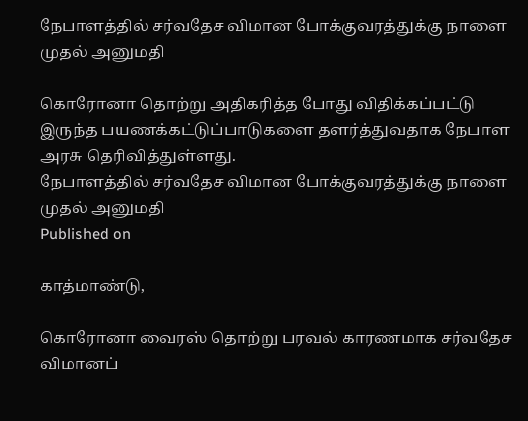நேபாளத்தில் சர்வதேச விமான போக்குவரத்துக்கு நாளை முதல் அனுமதி

கொரோனா தொற்று அதிகரித்த போது விதிக்கப்பட்டு இருந்த பயணக்கட்டுப்பாடுகளை தளர்த்துவதாக நேபாள அரசு தெரிவித்துள்ளது.
நேபாளத்தில் சர்வதேச விமான போக்குவரத்துக்கு நாளை முதல் அனுமதி
Published on

காத்மாண்டு,

கொரோனா வைரஸ் தொற்று பரவல் காரணமாக சர்வதேச விமானப்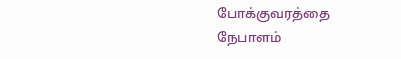போக்குவரத்தை நேபாளம்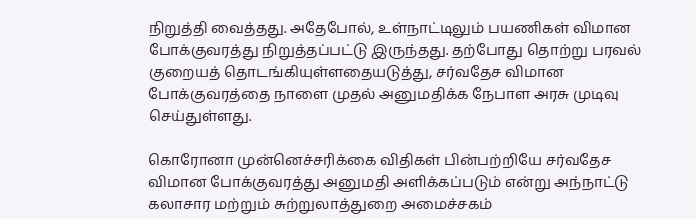நிறுத்தி வைத்தது. அதேபோல், உள்நாட்டிலும் பயணிகள் விமான போக்குவரத்து நிறுத்தப்பட்டு இருந்தது. தற்போது தொற்று பரவல் குறையத் தொடங்கியுள்ளதையடுத்து, சர்வதேச விமான போக்குவரத்தை நாளை முதல் அனுமதிக்க நேபாள அரசு முடிவு செய்துள்ளது.

கொரோனா முன்னெச்சரிக்கை விதிகள் பின்பற்றியே சர்வதேச விமான போக்குவரத்து அனுமதி அளிக்கப்படும் என்று அந்நாட்டு கலாசார மற்றும் சுற்றுலாத்துறை அமைச்சகம்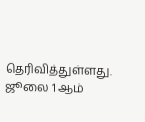தெரிவித்துள்ளது. ஜூலை 1 ஆம்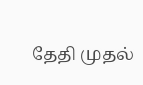தேதி முதல்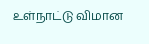உள்நாட்டு விமான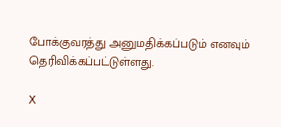போக்குவரத்து அனுமதிக்கப்படும் எனவும் தெரிவிக்கப்பட்டுள்ளது.

X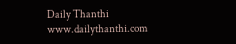Daily Thanthi
www.dailythanthi.com